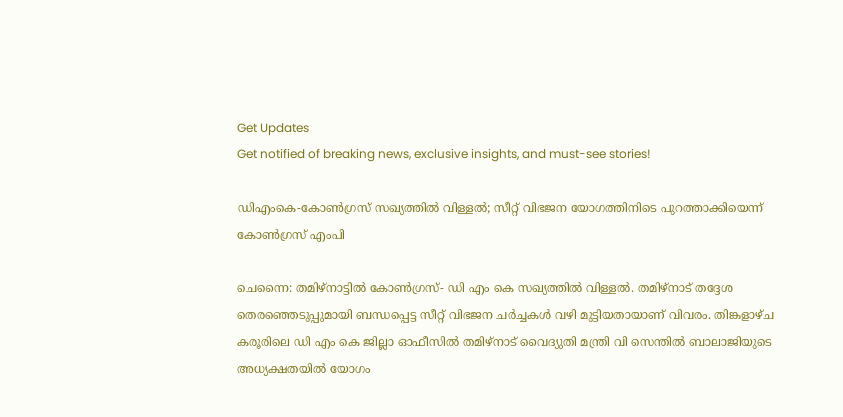Get Updates
Get notified of breaking news, exclusive insights, and must-see stories!

ഡിഎംകെ-കോണ്‍ഗ്രസ് സഖ്യത്തില്‍ വിള്ളല്‍; സീറ്റ് വിഭജന യോഗത്തിനിടെ പുറത്താക്കിയെന്ന് കോണ്‍ഗ്രസ് എംപി

ചെന്നൈ: തമിഴ്‌നാട്ടില്‍ കോണ്‍ഗ്രസ്- ഡി എം കെ സഖ്യത്തില്‍ വിള്ളല്‍. തമിഴ്‌നാട് തദ്ദേശ തെരഞ്ഞെടുപ്പുമായി ബന്ധപ്പെട്ട സീറ്റ് വിഭജന ചര്‍ച്ചകള്‍ വഴി മുട്ടിയതായാണ് വിവരം. തിങ്കളാഴ്ച കരൂരിലെ ഡി എം കെ ജില്ലാ ഓഫീസില്‍ തമിഴ്നാട് വൈദ്യുതി മന്ത്രി വി സെന്തില്‍ ബാലാജിയുടെ അധ്യക്ഷതയില്‍ യോഗം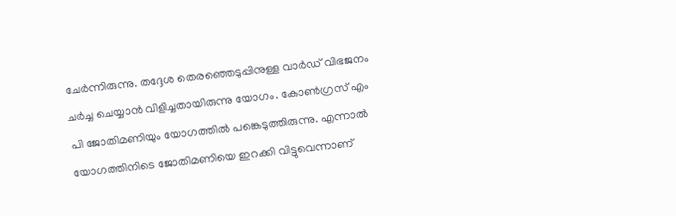ചേര്‍ന്നിരുന്നു. തദ്ദേശ തെരഞ്ഞെടുപ്പിനുള്ള വാര്‍ഡ് വിഭജനം ചര്‍ച്ച ചെയ്യാന്‍ വിളിച്ചതായിരുന്നു യോഗം. കോണ്‍ഗ്രസ് എം പി ജോതിമണിയും യോഗത്തില്‍ പങ്കെടുത്തിരുന്നു. എന്നാല്‍ യോഗത്തിനിടെ ജോതിമണിയെ ഇറക്കി വിട്ടുവെന്നാണ്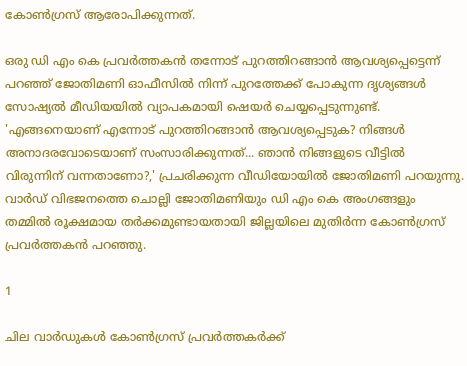കോണ്‍ഗ്രസ് ആരോപിക്കുന്നത്.

ഒരു ഡി എം കെ പ്രവര്‍ത്തകന്‍ തന്നോട് പുറത്തിറങ്ങാന്‍ ആവശ്യപ്പെട്ടെന്ന് പറഞ്ഞ് ജോതിമണി ഓഫീസില്‍ നിന്ന് പുറത്തേക്ക് പോകുന്ന ദൃശ്യങ്ങള്‍ സോഷ്യല്‍ മീഡിയയില്‍ വ്യാപകമായി ഷെയര്‍ ചെയ്യപ്പെടുന്നുണ്ട്. 'എങ്ങനെയാണ് എന്നോട് പുറത്തിറങ്ങാന്‍ ആവശ്യപ്പെടുക? നിങ്ങള്‍ അനാദരവോടെയാണ് സംസാരിക്കുന്നത്... ഞാന്‍ നിങ്ങളുടെ വീട്ടില്‍ വിരുന്നിന് വന്നതാണോ?,' പ്രചരിക്കുന്ന വീഡിയോയില്‍ ജോതിമണി പറയുന്നു. വാര്‍ഡ് വിഭജനത്തെ ചൊല്ലി ജോതിമണിയും ഡി എം കെ അംഗങ്ങളും തമ്മില്‍ രൂക്ഷമായ തര്‍ക്കമുണ്ടായതായി ജില്ലയിലെ മുതിര്‍ന്ന കോണ്‍ഗ്രസ് പ്രവര്‍ത്തകന്‍ പറഞ്ഞു.

1

ചില വാര്‍ഡുകള്‍ കോണ്‍ഗ്രസ് പ്രവര്‍ത്തകര്‍ക്ക്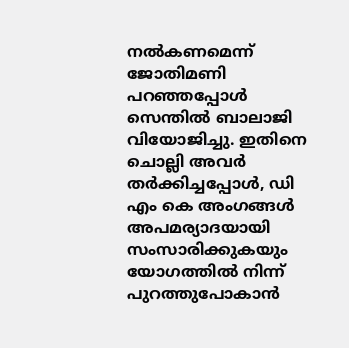നല്‍കണമെന്ന് ജോതിമണി പറഞ്ഞപ്പോള്‍ സെന്തില്‍ ബാലാജി വിയോജിച്ചു. ഇതിനെ ചൊല്ലി അവര്‍ തര്‍ക്കിച്ചപ്പോള്‍, ഡി എം കെ അംഗങ്ങള്‍ അപമര്യാദയായി സംസാരിക്കുകയും യോഗത്തില്‍ നിന്ന് പുറത്തുപോകാന്‍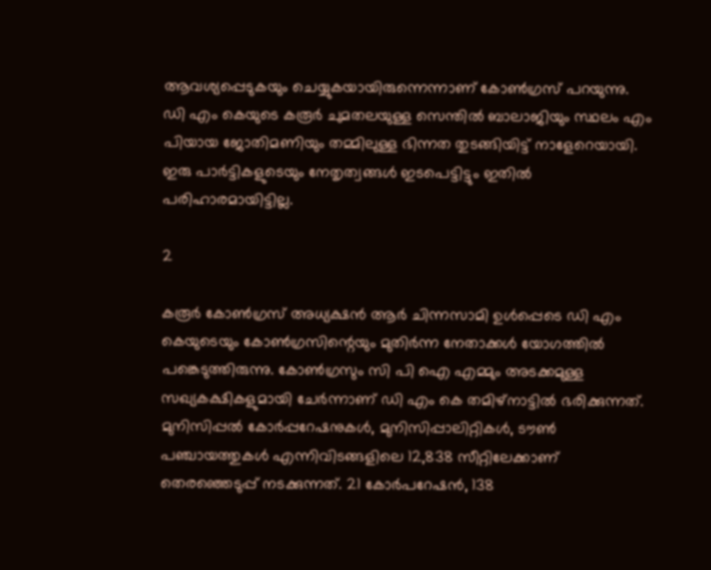ആവശ്യപ്പെടുകയും ചെയ്യുകയായിരുന്നെന്നാണ് കോണ്‍ഗ്രസ് പറയുന്നു. ഡി എം കെയുടെ കരൂര്‍ ചുമതലയുള്ള സെന്തില്‍ ബാലാജിയും സ്ഥലം എം പിയായ ജോതിമണിയും തമ്മിലുള്ള ഭിന്നത തുടങ്ങിയിട്ട് നാളേറെയായി. ഇരു പാര്‍ട്ടികളുടെയും നേതൃത്വങ്ങള്‍ ഇടപെട്ടിട്ടും ഇതില്‍ പരിഹാരമായിട്ടില്ല.

2

കരൂര്‍ കോണ്‍ഗ്രസ് അധ്യക്ഷന്‍ ആര്‍ ചിന്നസാമി ഉള്‍പ്പെടെ ഡി എം കെയുടെയും കോണ്‍ഗ്രസിന്റെയും മുതിര്‍ന്ന നേതാക്കള്‍ യോഗത്തില്‍ പങ്കെടുത്തിരുന്നു. കോണ്‍ഗ്രസും സി പി ഐ എമ്മും അടക്കമുള്ള സഖ്യകക്ഷികളുമായി ചേര്‍ന്നാണ് ഡി എം കെ തമിഴ്‌നാട്ടില്‍ ഭരിക്കുന്നത്. മുനിസിപ്പല്‍ കോര്‍പ്പറേഷനുകള്‍, മുനിസിപ്പാലിറ്റികള്‍, ടൗണ്‍ പഞ്ചായത്തുകള്‍ എന്നിവിടങ്ങളിലെ 12,838 സീറ്റിലേക്കാണ് തെരഞ്ഞെടുപ്പ് നടക്കുന്നത്. 21 കോര്‍പറേഷന്‍, 138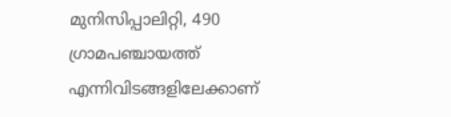മുനിസിപ്പാലിറ്റി, 490 ഗ്രാമപഞ്ചായത്ത് എന്നിവിടങ്ങളിലേക്കാണ്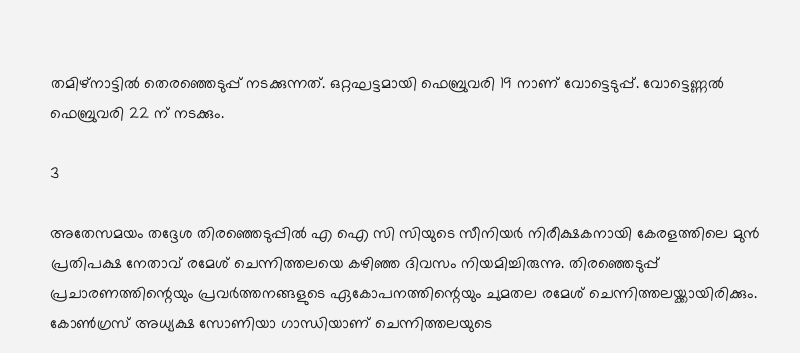തമിഴ്നാട്ടില്‍ തെരഞ്ഞെടുപ്പ് നടക്കുന്നത്. ഒറ്റഘട്ടമായി ഫെബ്രുവരി 19 നാണ് വോട്ടെടുപ്പ്. വോട്ടെണ്ണല്‍ ഫെബ്രുവരി 22 ന് നടക്കും.

3

അതേസമയം തദ്ദേശ തിരഞ്ഞെടുപ്പില്‍ എ ഐ സി സിയുടെ സീനിയര്‍ നിരീക്ഷകനായി കേരളത്തിലെ മുന്‍ പ്രതിപക്ഷ നേതാവ് രമേശ് ചെന്നിത്തലയെ കഴിഞ്ഞ ദിവസം നിയമിച്ചിരുന്നു. തിരഞ്ഞെടുപ്പ് പ്രചാരണത്തിന്റെയും പ്രവര്‍ത്തനങ്ങളുടെ ഏകോപനത്തിന്റെയും ചുമതല രമേശ് ചെന്നിത്തലയ്ക്കായിരിക്കും. കോണ്‍ഗ്രസ് അധ്യക്ഷ സോണിയാ ഗാന്ധിയാണ് ചെന്നിത്തലയുടെ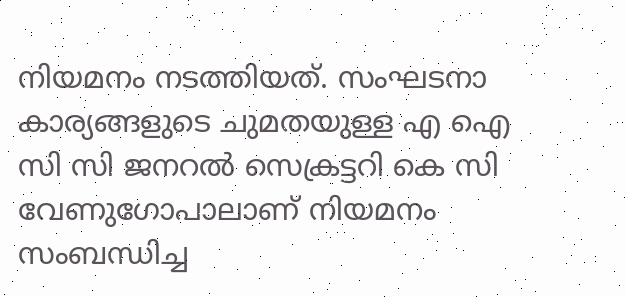നിയമനം നടത്തിയത്. സംഘടനാ കാര്യങ്ങളുടെ ചുമതയുള്ള എ ഐ സി സി ജനറല്‍ സെക്രട്ടറി കെ സി വേണുഗോപാലാണ് നിയമനം സംബന്ധിച്ച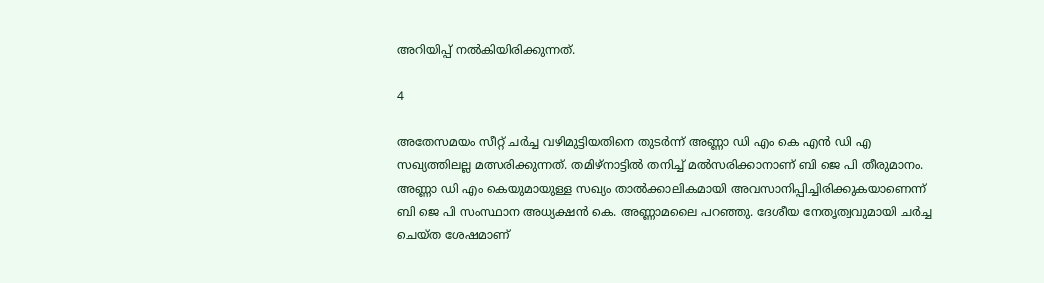അറിയിപ്പ് നല്‍കിയിരിക്കുന്നത്.

4

അതേസമയം സീറ്റ് ചര്‍ച്ച വഴിമുട്ടിയതിനെ തുടര്‍ന്ന് അണ്ണാ ഡി എം കെ എന്‍ ഡി എ സഖ്യത്തിലല്ല മത്സരിക്കുന്നത്. തമിഴ്നാട്ടില്‍ തനിച്ച് മല്‍സരിക്കാനാണ് ബി ജെ പി തീരുമാനം. അണ്ണാ ഡി എം കെയുമായുള്ള സഖ്യം താല്‍ക്കാലികമായി അവസാനിപ്പിച്ചിരിക്കുകയാണെന്ന് ബി ജെ പി സംസ്ഥാന അധ്യക്ഷന്‍ കെ. അണ്ണാമലൈ പറഞ്ഞു. ദേശീയ നേതൃത്വവുമായി ചര്‍ച്ച ചെയ്ത ശേഷമാണ്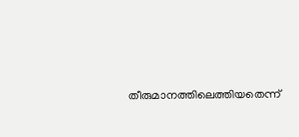തീരുമാനത്തിലെത്തിയതെന്ന്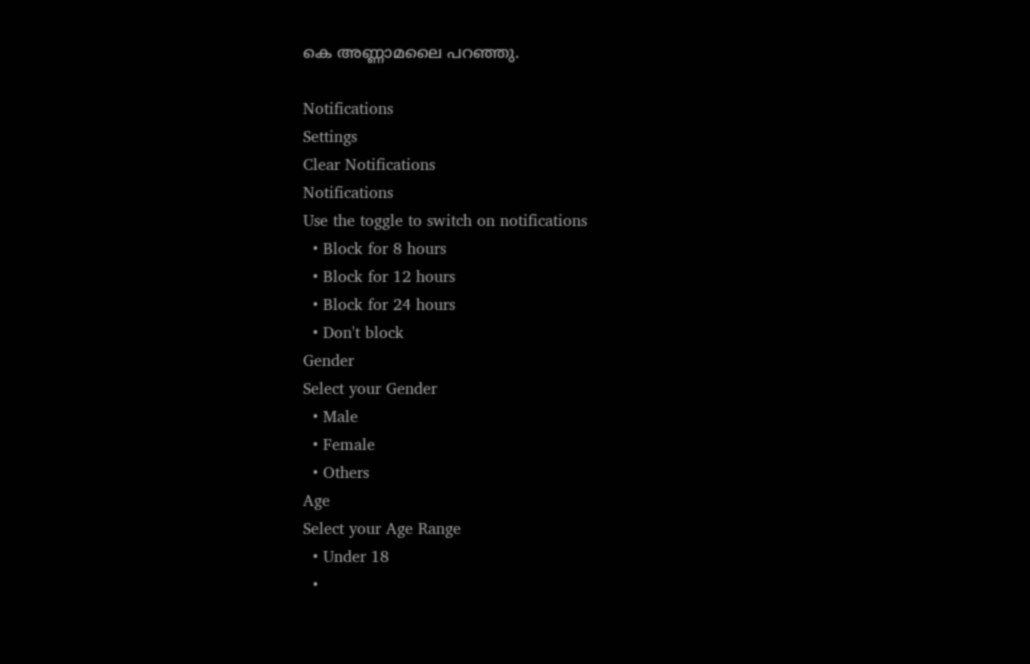കെ അണ്ണാമലൈ പറഞ്ഞു.

Notifications
Settings
Clear Notifications
Notifications
Use the toggle to switch on notifications
  • Block for 8 hours
  • Block for 12 hours
  • Block for 24 hours
  • Don't block
Gender
Select your Gender
  • Male
  • Female
  • Others
Age
Select your Age Range
  • Under 18
  •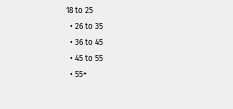18 to 25
  • 26 to 35
  • 36 to 45
  • 45 to 55
  • 55+